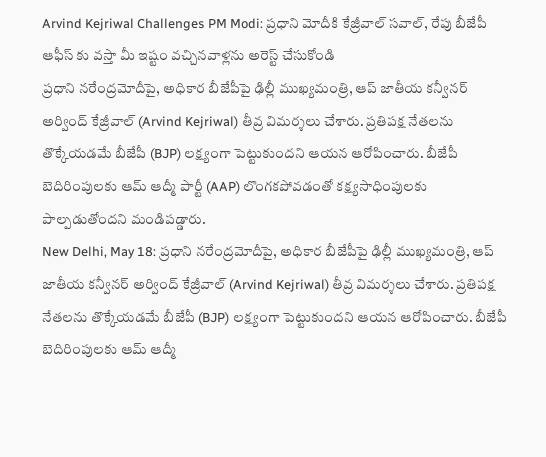Arvind Kejriwal Challenges PM Modi: ప్రధాని మోదీకి కేజ్రీవాల్ సవాల్, రేపు బీజేపీ ఆఫీస్ కు వస్తా మీ ఇష్టం వచ్చినవాళ్లను అరెస్ట్ చేసుకోండి
ప్రధాని నరేంద్రమోదీపై, అధికార బీజేపీపై ఢిల్లీ ముఖ్యమంత్రి, ఆప్ జాతీయ కన్వీనర్ అర్వింద్ కేజ్రీవాల్ (Arvind Kejriwal) తీవ్ర విమర్శలు చేశారు. ప్రతిపక్ష నేతలను తొక్కేయడమే బీజేపీ (BJP) లక్ష్యంగా పెట్టుకుందని ఆయన ఆరోపించారు. బీజేపీ బెదిరింపులకు ఆమ్ ఆద్మీ పార్టీ (AAP) లొంగకపోవడంతో కక్ష్యసాధింపులకు పాల్పడుతోందని మండిపడ్డారు.
New Delhi, May 18: ప్రధాని నరేంద్రమోదీపై, అధికార బీజేపీపై ఢిల్లీ ముఖ్యమంత్రి, ఆప్ జాతీయ కన్వీనర్ అర్వింద్ కేజ్రీవాల్ (Arvind Kejriwal) తీవ్ర విమర్శలు చేశారు. ప్రతిపక్ష నేతలను తొక్కేయడమే బీజేపీ (BJP) లక్ష్యంగా పెట్టుకుందని ఆయన ఆరోపించారు. బీజేపీ బెదిరింపులకు ఆమ్ ఆద్మీ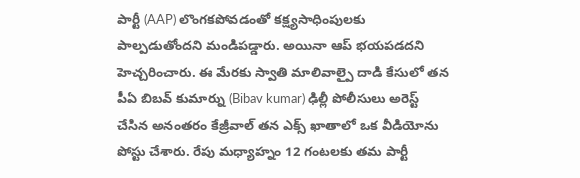పార్టీ (AAP) లొంగకపోవడంతో కక్ష్యసాధింపులకు పాల్పడుతోందని మండిపడ్డారు. అయినా ఆప్ భయపడదని హెచ్చరించారు. ఈ మేరకు స్వాతి మాలివాల్పై దాడి కేసులో తన పీఏ బిబవ్ కుమార్ను (Bibav kumar) ఢిల్లీ పోలీసులు అరెస్ట్ చేసిన అనంతరం కేజ్రీవాల్ తన ఎక్స్ ఖాతాలో ఒక వీడియోను పోస్టు చేశారు. రేపు మధ్యాహ్నం 12 గంటలకు తమ పార్టీ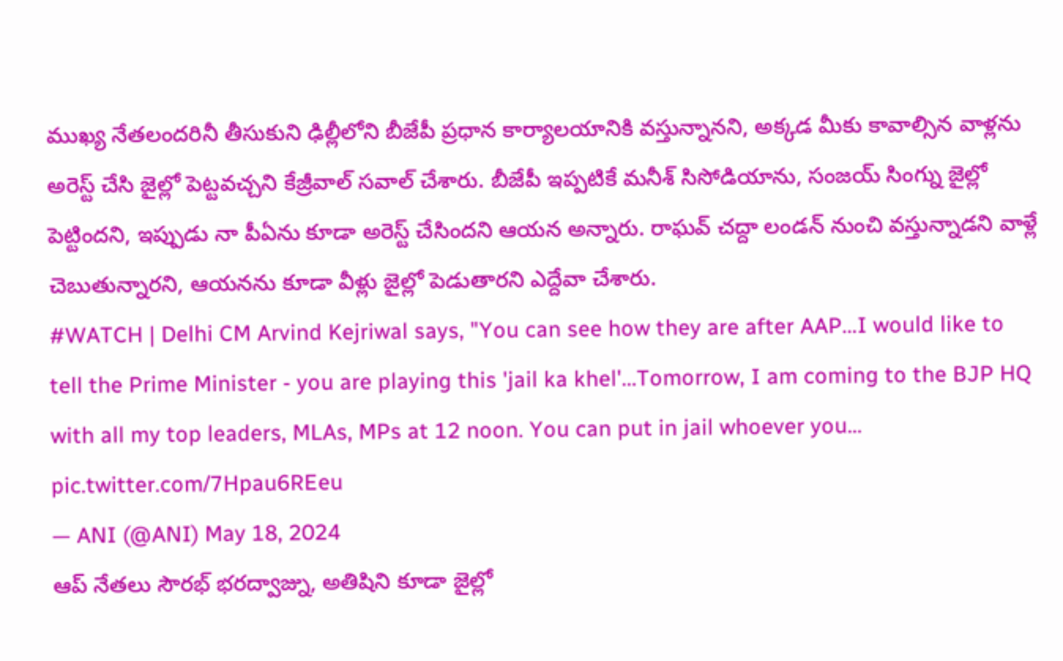ముఖ్య నేతలందరినీ తీసుకుని ఢిల్లీలోని బీజేపీ ప్రధాన కార్యాలయానికి వస్తున్నానని, అక్కడ మీకు కావాల్సిన వాళ్లను అరెస్ట్ చేసి జైల్లో పెట్టవచ్చని కేజ్రీవాల్ సవాల్ చేశారు. బీజేపీ ఇప్పటికే మనీశ్ సిసోడియాను, సంజయ్ సింగ్ను జైల్లో పెట్టిందని, ఇప్పుడు నా పీఏను కూడా అరెస్ట్ చేసిందని ఆయన అన్నారు. రాఘవ్ చద్దా లండన్ నుంచి వస్తున్నాడని వాళ్లే చెబుతున్నారని, ఆయనను కూడా వీళ్లు జైల్లో పెడుతారని ఎద్దేవా చేశారు.
#WATCH | Delhi CM Arvind Kejriwal says, "You can see how they are after AAP...I would like to tell the Prime Minister - you are playing this 'jail ka khel'...Tomorrow, I am coming to the BJP HQ with all my top leaders, MLAs, MPs at 12 noon. You can put in jail whoever you… pic.twitter.com/7Hpau6REeu
— ANI (@ANI) May 18, 2024
ఆప్ నేతలు సౌరభ్ భరద్వాజ్ను, అతిషిని కూడా జైల్లో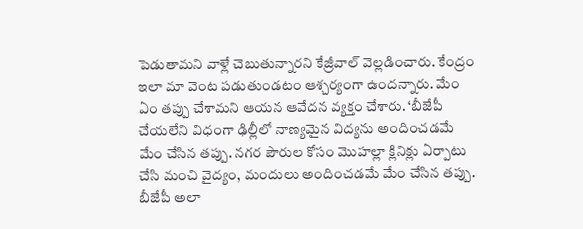పెడుతామని వాళ్లే చెబుతున్నారని కేజ్రీవాల్ వెల్లడించారు. కేంద్రం ఇలా మా వెంట పడుతుండటం ఆశ్చర్యంగా ఉందన్నారు. మేం ఏం తప్పు చేశామని ఆయన ఆవేదన వ్యక్తం చేశారు. ‘బీజేపీ చేయలేని విధంగా ఢిల్లీలో నాణ్యమైన విద్యను అందించడమే మేం చేసిన తప్పు. నగర పౌరుల కోసం మొహల్లా క్లినిక్లు ఏర్పాటు చేసి మంచి వైద్యం, మందులు అందించడమే మేం చేసిన తప్పు. బీజేపీ అలా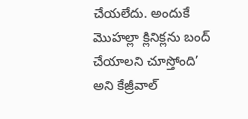చేయలేదు. అందుకే మొహల్లా క్లినిక్లను బంద్ చేయాలని చూస్తోంది’ అని కేజ్రీవాల్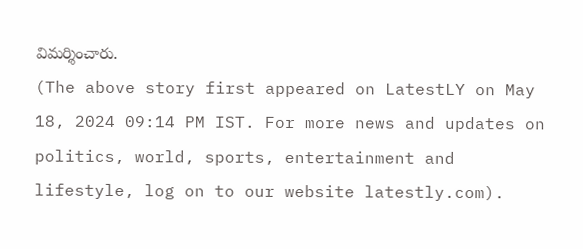విమర్శించారు.
(The above story first appeared on LatestLY on May 18, 2024 09:14 PM IST. For more news and updates on politics, world, sports, entertainment and lifestyle, log on to our website latestly.com).